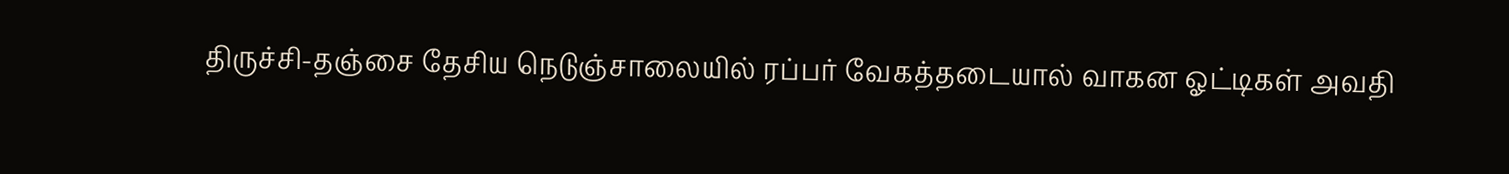திருச்சி-தஞ்சை தேசிய நெடுஞ்சாலையில் ரப்பர் வேகத்தடையால் வாகன ஓட்டிகள் அவதி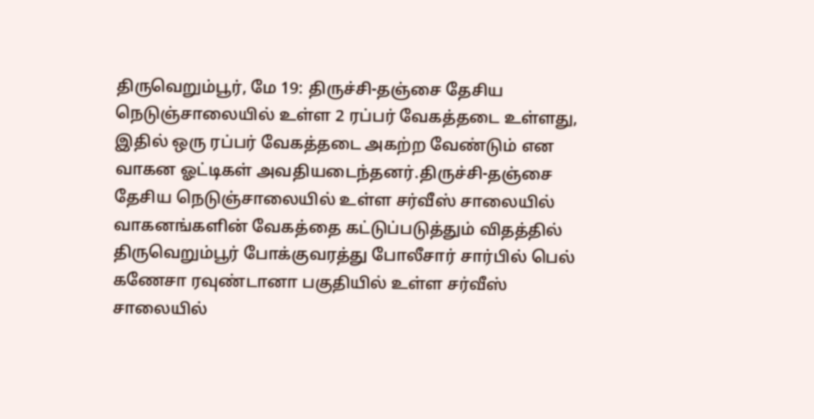திருவெறும்பூர், மே 19: திருச்சி-தஞ்சை தேசிய நெடுஞ்சாலையில் உள்ள 2 ரப்பர் வேகத்தடை உள்ளது, இதில் ஒரு ரப்பர் வேகத்தடை அகற்ற வேண்டும் என வாகன ஓட்டிகள் அவதியடைந்தனர்.திருச்சி-தஞ்சை தேசிய நெடுஞ்சாலையில் உள்ள சர்வீஸ் சாலையில் வாகனங்களின் வேகத்தை கட்டுப்படுத்தும் விதத்தில் திருவெறும்பூர் போக்குவரத்து போலீசார் சார்பில் பெல் கணேசா ரவுண்டானா பகுதியில் உள்ள சர்வீஸ் சாலையில்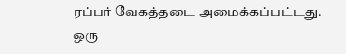ரப்பர் வேகத்தடை அமைக்கப்பட்டது. ஒரு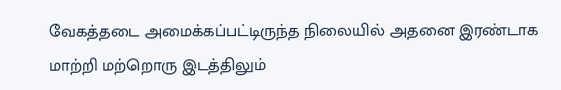வேகத்தடை அமைக்கப்பட்டிருந்த நிலையில் அதனை இரண்டாக மாற்றி மற்றொரு இடத்திலும்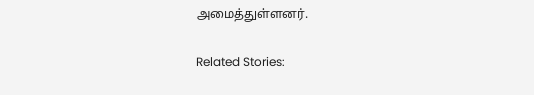அமைத்துள்ளனர்.

Related Stories: